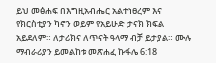ይህ መፅሐፍ በእግዚአብሔር አልተነፀረም እና የክርስቲያን ካኖን ወይም የአይሁድ ታናክ ክፍል አይደለም። ለታሪክና ለጥናት ዓላማ ብቻ ይታያል። ሙሉ ማብራሪያን ይመልከቱ መጽሐፈ ኩፋሌ 6:18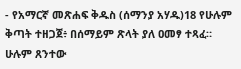- የአማርኛ መጽሐፍ ቅዱስ (ሰማንያ አሃዱ)18 የሁሉም ቅጣት ተዘጋጀ፥ በሰማይም ጽላት ያለ ዐመፃ ተጻፈ። ሁሉም ጸንተው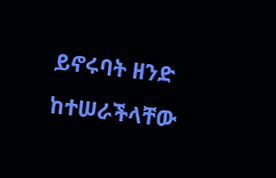ይኖሩባት ዘንድ ከተሠራችላቸው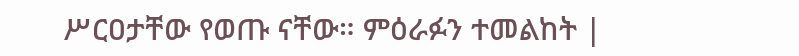ሥርዐታቸው የወጡ ናቸው። ምዕራፉን ተመልከት |